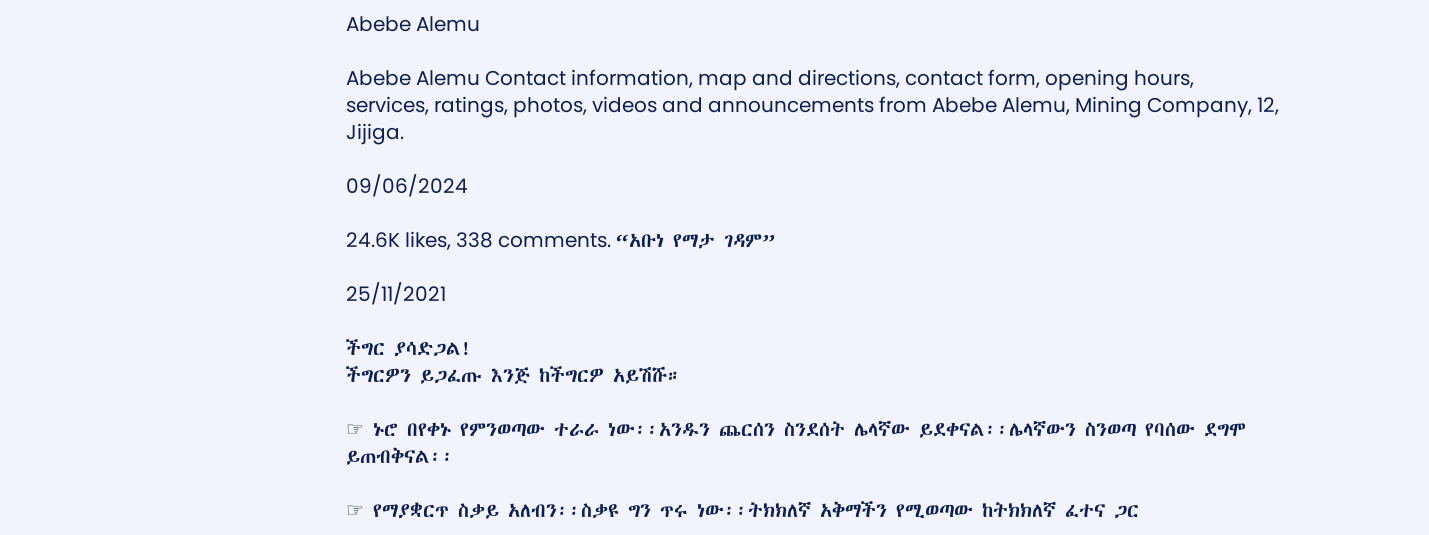Abebe Alemu

Abebe Alemu Contact information, map and directions, contact form, opening hours, services, ratings, photos, videos and announcements from Abebe Alemu, Mining Company, 12, Jijiga.

09/06/2024

24.6K likes, 338 comments. “አቡነ የማታ ገዳም”

25/11/2021

ችግር ያሳድጋል!
ችግርዎን ይጋፈጡ እንጅ ከችግርዎ አይሽሹ።

☞ ኑሮ በየቀኑ የምንወጣው ተራራ ነው፡፡አንዱን ጨርሰን ስንደሰት ሌላኛው ይደቀናል፡፡ሌላኛውን ስንወጣ የባሰው ደግሞ ይጠብቅናል፡፡

☞ የማያቋርጥ ስቃይ አለብን፡፡ስቃዩ ግን ጥሩ ነው፡፡ትክክለኛ አቅማችን የሚወጣው ከትክክለኛ ፈተና ጋር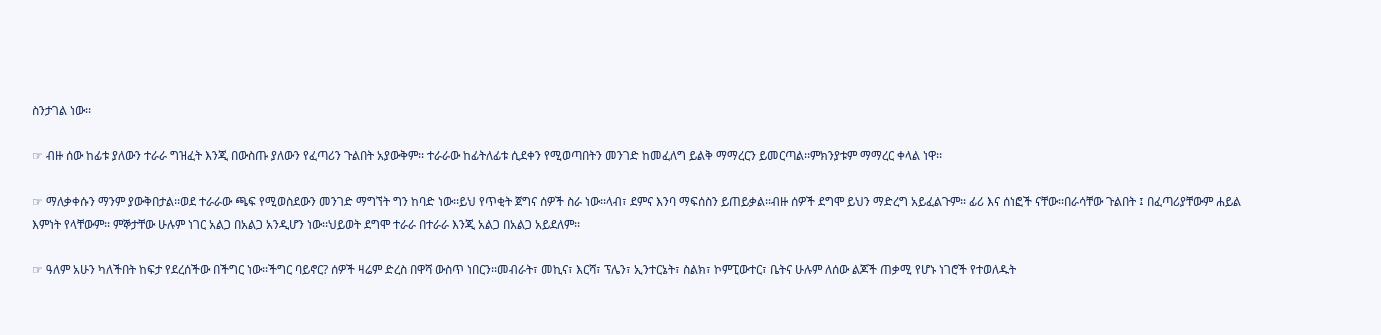ስንታገል ነው፡፡

☞ ብዙ ሰው ከፊቱ ያለውን ተራራ ግዝፈት እንጂ በውስጡ ያለውን የፈጣሪን ጉልበት አያውቅም፡፡ ተራራው ከፊትለፊቱ ሲደቀን የሚወጣበትን መንገድ ከመፈለግ ይልቅ ማማረርን ይመርጣል፡፡ምክንያቱም ማማረር ቀላል ነዋ፡፡

☞ ማለቃቀሱን ማንም ያውቅበታል፡፡ወደ ተራራው ጫፍ የሚወስደውን መንገድ ማግኘት ግን ከባድ ነው፡፡ይህ የጥቂት ጀግና ሰዎች ስራ ነው፡፡ላብ፣ ደምና እንባ ማፍሰስን ይጠይቃል፡፡ብዙ ሰዎች ደግሞ ይህን ማድረግ አይፈልጉም፡፡ ፊሪ እና ሰነፎች ናቸው፡፡በራሳቸው ጉልበት ፤ በፈጣሪያቸውም ሐይል እምነት የላቸውም፡፡ ምኞታቸው ሁሉም ነገር አልጋ በአልጋ አንዲሆን ነው፡፡ህይወት ደግሞ ተራራ በተራራ እንጂ አልጋ በአልጋ አይደለም፡፡

☞ ዓለም አሁን ካለችበት ከፍታ የደረሰችው በችግር ነው፡፡ችግር ባይኖር? ሰዎች ዛሬም ድረስ በዋሻ ውስጥ ነበርን፡፡መብራት፣ መኪና፣ እርሻ፣ ፕሌን፣ ኢንተርኔት፣ ስልክ፣ ኮምፒውተር፣ ቤትና ሁሉም ለሰው ልጆች ጠቃሚ የሆኑ ነገሮች የተወለዱት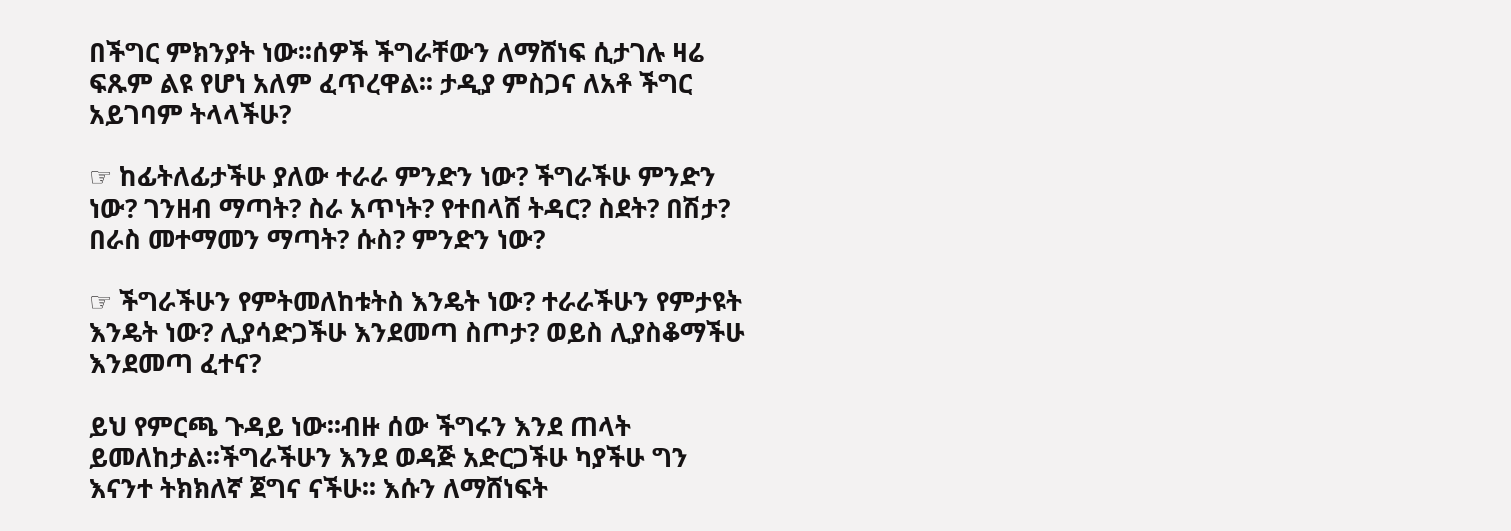በችግር ምክንያት ነው፡፡ሰዎች ችግራቸውን ለማሸነፍ ሲታገሉ ዛሬ ፍጹም ልዩ የሆነ አለም ፈጥረዋል፡፡ ታዲያ ምስጋና ለአቶ ችግር አይገባም ትላላችሁ?

☞ ከፊትለፊታችሁ ያለው ተራራ ምንድን ነው? ችግራችሁ ምንድን ነው? ገንዘብ ማጣት? ስራ አጥነት? የተበላሸ ትዳር? ስደት? በሽታ? በራስ መተማመን ማጣት? ሱስ? ምንድን ነው?

☞ ችግራችሁን የምትመለከቱትስ እንዴት ነው? ተራራችሁን የምታዩት እንዴት ነው? ሊያሳድጋችሁ እንደመጣ ስጦታ? ወይስ ሊያስቆማችሁ እንደመጣ ፈተና?

ይህ የምርጫ ጉዳይ ነው፡፡ብዙ ሰው ችግሩን እንደ ጠላት ይመለከታል፡፡ችግራችሁን እንደ ወዳጅ አድርጋችሁ ካያችሁ ግን እናንተ ትክክለኛ ጀግና ናችሁ፡፡ እሱን ለማሸነፍት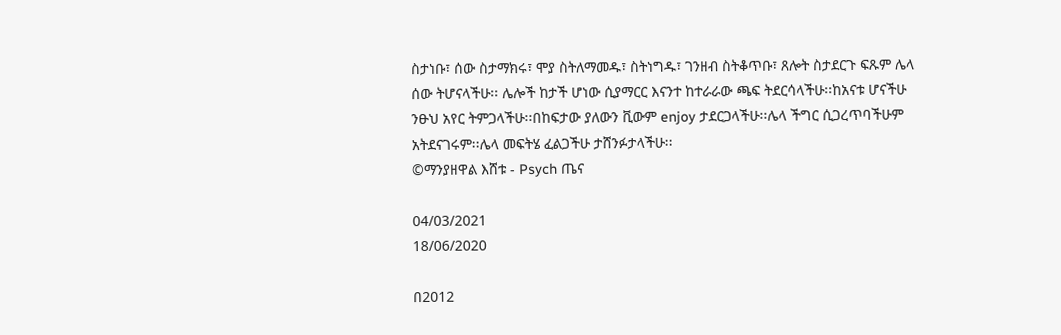ስታነቡ፣ ሰው ስታማክሩ፣ ሞያ ስትለማመዱ፣ ስትነግዱ፣ ገንዘብ ስትቆጥቡ፣ ጸሎት ስታደርጉ ፍጹም ሌላ ሰው ትሆናላችሁ፡፡ ሌሎች ከታች ሆነው ሲያማርር እናንተ ከተራራው ጫፍ ትደርሳላችሁ፡፡ከአናቱ ሆናችሁ ንፁህ አየር ትምጋላችሁ፡፡በከፍታው ያለውን ቪውም enjoy ታደርጋላችሁ፡፡ሌላ ችግር ሲጋረጥባችሁም አትደናገሩም፡፡ሌላ መፍትሄ ፈልጋችሁ ታሸንፉታላችሁ፡፡
©ማንያዘዋል እሸቱ - Psych ጤና

04/03/2021
18/06/2020

በ2012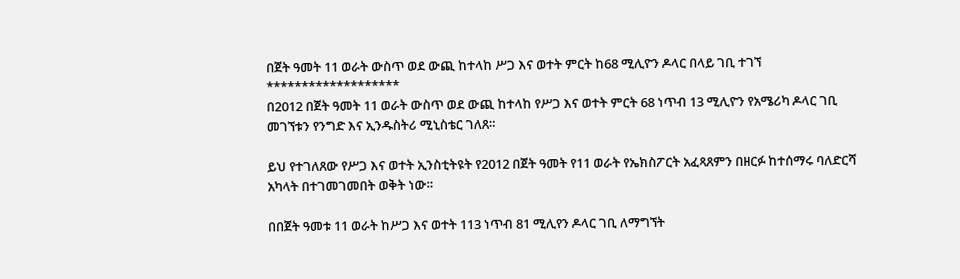በጀት ዓመት 11 ወራት ውስጥ ወደ ውጪ ከተላከ ሥጋ እና ወተት ምርት ከ68 ሚሊዮን ዶላር በላይ ገቢ ተገኘ
*******************
በ2012 በጀት ዓመት 11 ወራት ውስጥ ወደ ውጪ ከተላከ የሥጋ እና ወተት ምርት 68 ነጥብ 13 ሚሊዮን የአሜሪካ ዶላር ገቢ መገኘቱን የንግድ እና ኢንዱስትሪ ሚኒስቴር ገለጸ።

ይህ የተገለጸው የሥጋ እና ወተት ኢንስቲትዩት የ2012 በጀት ዓመት የ11 ወራት የኤክስፖርት አፈጻጸምን በዘርፉ ከተሰማሩ ባለድርሻ አካላት በተገመገመበት ወቅት ነው።

በበጀት ዓመቱ 11 ወራት ከሥጋ እና ወተት 113 ነጥብ 81 ሚሊየን ዶላር ገቢ ለማግኘት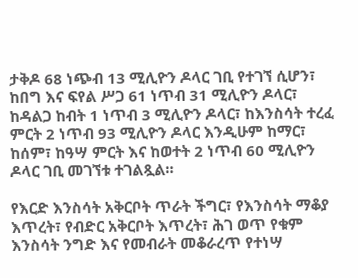ታቅዶ 68 ነጭብ 13 ሚሊዮን ዶላር ገቢ የተገኘ ሲሆን፣ ከበግ እና ፍየል ሥጋ 61 ነጥብ 31 ሚሊዮን ዶላር፣ ከዳልጋ ከብት 1 ነጥብ 3 ሚሊዮን ዶላር፣ ከእንስሳት ተረፈ ምርት 2 ነጥብ 93 ሚሊዮን ዶላር እንዲሁም ከማር፣ ከሰም፣ ከዓሣ ምርት እና ከወተት 2 ነጥብ 60 ሚሊዮን ዶላር ገቢ መገኘቱ ተገልጿል።

የእርድ እንስሳት አቅርቦት ጥራት ችግር፣ የእንስሳት ማቆያ እጥረት፣ የብድር አቅርቦት እጥረት፣ ሕገ ወጥ የቁም እንስሳት ንግድ እና የመብራት መቆራረጥ የተነሣ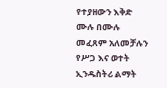የተያዘውን እቅድ ሙሉ በሙሉ መፈጸም አለመቻሉን የሥጋ እና ወተት ኢንዱስትሪ ልማት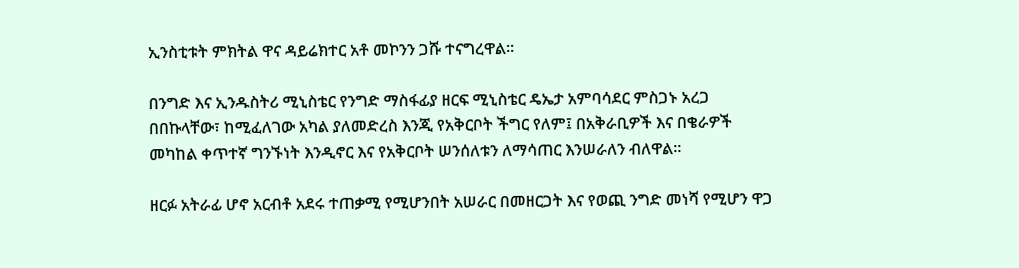ኢንስቲቱት ምክትል ዋና ዳይሬክተር አቶ መኮንን ጋሹ ተናግረዋል።

በንግድ እና ኢንዱስትሪ ሚኒስቴር የንግድ ማስፋፊያ ዘርፍ ሚኒስቴር ዴኤታ አምባሳደር ምስጋኑ አረጋ በበኩላቸው፣ ከሚፈለገው አካል ያለመድረስ እንጂ የአቅርቦት ችግር የለም፤ በአቅራቢዎች እና በቄራዎች መካከል ቀጥተኛ ግንኙነት እንዲኖር እና የአቅርቦት ሠንሰለቱን ለማሳጠር እንሠራለን ብለዋል።

ዘርፉ አትራፊ ሆኖ አርብቶ አደሩ ተጠቃሚ የሚሆንበት አሠራር በመዘርጋት እና የወጪ ንግድ መነሻ የሚሆን ዋጋ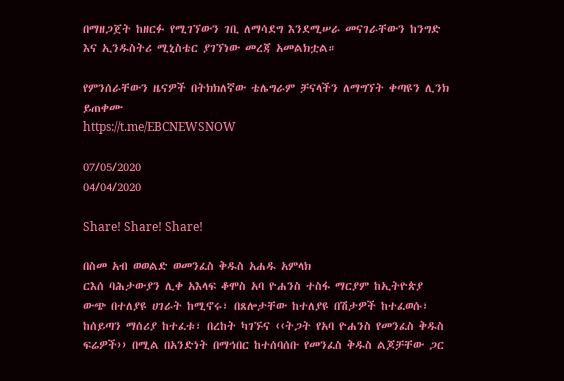በማዘጋጀት ከዘርፉ የሚገኘውን ገቢ ለማሳደግ እንደሚሠራ መናገራቸውን ከንግድ እና ኢንዱስትሪ ሚኒስቴር ያገኘነው መረጃ አመልክቷል።

የምንሰራቸውን ዜናዎች በትክክለኛው ቴሌግራም ቻናላችን ለማግኘት ቀጣዩን ሊንክ ይጠቀሙ
https://t.me/EBCNEWSNOW

07/05/2020
04/04/2020

Share! Share! Share!

በስመ አብ ወወልድ ወመንፈስ ቅዱስ አሐዱ አምላክ
ርእሰ ባሕታውያን ሊቀ አእላፍ ቆሞስ አባ ዮሐንስ ተስፋ ማርያም ከኢትዮጵያ ውጭ በተለያዩ ሀገራት ከሚኖሩ፣ በጸሎታቸው ከተለያዩ በሽታዎች ከተፈወሱ፣ ከሰይጣን ማሰሪያ ከተፈቱ፣ በረከት ካገኙና ‹‹ትጋት የአባ ዮሐንስ የመንፈስ ቅዱስ ፍሬዎች›› በሚል በአንድነት በማኅበር ከተሰባሰቡ የመንፈስ ቅዱስ ልጆቻቸው ጋር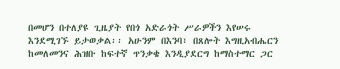በመሆን በተለያዩ ጊዜያት የበጎ አድራጎት ሥራዎችን እየሠሩ እንደሚገኙ ይታወቃል፡፡ አሁንም በእንባ፣ በጸሎት እግዚአብሔርን ከመለመንና ሕዝቡ ከፍተኛ ጥንቃቄ እንዲያደርግ ከማስተማር ጋር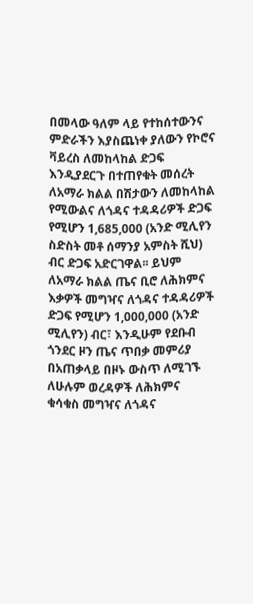በመላው ዓለም ላይ የተከሰተውንና ምድራችን እያስጨነቀ ያለውን የኮሮና ቫይረስ ለመከላከል ድጋፍ እንዲያደርጉ በተጠየቁት መሰረት ለአማራ ክልል በሽታውን ለመከላከል የሚውልና ለጎዳና ተዳዳሪዎች ድጋፍ የሚሆን 1,685,000 (አንድ ሚሊየን ስድስት መቶ ሰማንያ አምስት ሺህ) ብር ድጋፍ አድርገዋል፡፡ ይህም ለአማራ ክልል ጤና ቢሮ ለሕክምና እቃዎች መግዣና ለጎዳና ተዳዳሪዎች ድጋፍ የሚሆን 1,000,000 (አንድ ሚሊየን) ብር፣ እንዲሁም የደቡብ ጎንደር ዞን ጤና ጥበቃ መምሪያ በአጠቃላይ በዞኑ ውስጥ ለሚገኙ ለሁሉም ወረዳዎች ለሕክምና ቁሳቁስ መግዣና ለጎዳና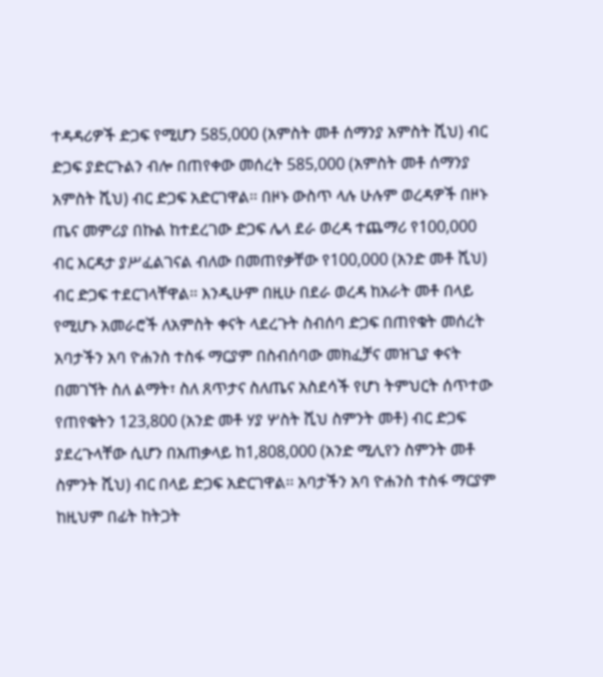ተዳዳሪዎች ድጋፍ የሚሆን 585,000 (አምስት መቶ ሰማንያ አምስት ሺህ) ብር ድጋፍ ያድርጉልን ብሎ በጠየቀው መሰረት 585,000 (አምስት መቶ ሰማንያ አምስት ሺህ) ብር ድጋፍ አድርገዋል፡፡ በዞኑ ውስጥ ላሉ ሁሉም ወረዳዎች በዞኑ ጤና መምሪያ በኩል ከተደረገው ድጋፍ ሌላ ደራ ወረዳ ተጨማሪ የ100,000 ብር እርዳታ ያሥፈልገናል ብለው በመጠየቃቸው የ100,000 (አንድ መቶ ሺህ) ብር ድጋፍ ተደርገላቸዋል፡፡ እንዲሁም በዚሁ በደራ ወረዳ ከአራት መቶ በላይ የሚሆኑ አመራሮች ለአምስት ቀናት ላደረጉት ስብሰባ ድጋፍ በጠየቁት መሰረት አባታችን አባ ዮሐንስ ተስፋ ማርያም በስብሰባው መክፈቻና መዝጊያ ቀናት በመገኘት ስለ ልማት፣ ስለ ጸጥታና ስለጤና አስደሳች የሆነ ትምህርት ሰጥተው የጠየቁትን 123,800 (አንድ መቶ ሃያ ሦስት ሺህ ስምንት መቶ) ብር ድጋፍ ያደረጉላቸው ሲሆን በአጠቃላይ ከ1,808,000 (አንድ ሚሊየን ስምንት መቶ ስምንት ሺህ) ብር በላይ ድጋፍ አድርገዋል፡፡ አባታችን አባ ዮሐንስ ተስፋ ማርያም ከዚህም በፊት ከትጋት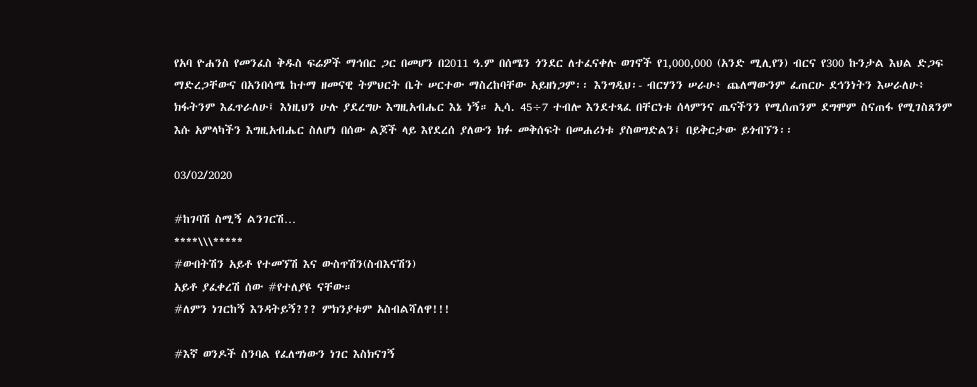የአባ ዮሐንስ የመንፈስ ቅዱስ ፍሬዎች ማኅበር ጋር በመሆን በ2011 ዓ.ም በሰሜን ጎንደር ለተፈናቀሉ ወገኖች የ1,000,000 (አንድ ሚሊየን) ብርና የ300 ኩንታል እህል ድጋፍ ማድረጋቸውና በአንበሳሜ ከተማ ዘመናዊ ትምህርት ቤት ሠርተው ማስረከባቸው አይዘነጋም፡፡ እንግዲህ፡- ብርሃንን ሠራሁ፥ ጨለማውንም ፈጠርሁ ደኅንነትን እሠራለሁ፥ ክፋትንም እፈጥራለሁ፤ እነዚህን ሁሉ ያደረግሁ እግዚአብሔር እኔ ነኝ። ኢሳ. 45÷7 ተብሎ እንደተጻፈ በቸርነቱ ሰላምንና ጤናችንን የሚሰጠንም ደግሞም ስናጠፋ የሚገስጸንም እሱ አምላካችን እግዚአብሔር ስለሆነ በሰው ልጆች ላይ እየደረሰ ያለውን ክፉ መቅሰፍት በመሐሪነቱ ያስወግድልን፤ በይቅርታው ይጎብኘን፡፡

03/02/2020

#ከገባሽ ስሚኝ ልንገርሽ…
****\\\*****
#ውበትሽን አይቶ የተመኘሽ እና ውስጥሽን(ስብእናሽን)
አይቶ ያፈቀረሽ ሰው #የተለያዩ ናቸው።
#ለምን ነገርከኝ እንዳትይኝ??? ምክንያቱም አስብልሻለዋ!!!

#እኛ ወንዶች ስንባል የፈለግነውን ነገር እስክናገኝ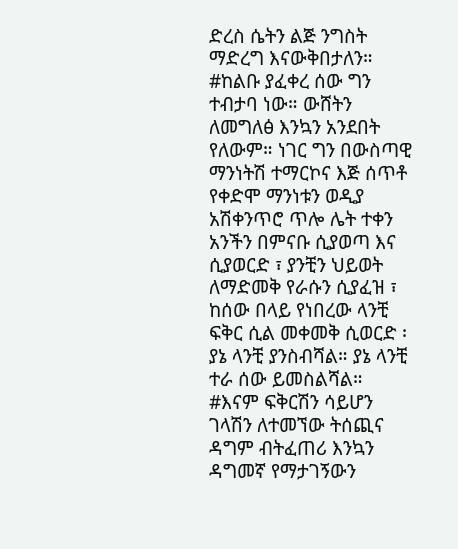ድረስ ሴትን ልጅ ንግስት ማድረግ እናውቅበታለን። #ከልቡ ያፈቀረ ሰው ግን ተብታባ ነው። ውሸትን ለመግለፅ እንኳን አንደበት የለውም። ነገር ግን በውስጣዊ ማንነትሽ ተማርኮና እጅ ሰጥቶ የቀድሞ ማንነቱን ወዲያ አሽቀንጥሮ ጥሎ ሌት ተቀን አንችን በምናቡ ሲያወጣ እና ሲያወርድ ፣ ያንቺን ህይወት ለማድመቅ የራሱን ሲያፈዝ ፣ ከሰው በላይ የነበረው ላንቺ ፍቅር ሲል መቀመቅ ሲወርድ ፡ ያኔ ላንቺ ያንስብሻል። ያኔ ላንቺ ተራ ሰው ይመስልሻል።
#እናም ፍቅርሽን ሳይሆን ገላሽን ለተመኘው ትሰጪና ዳግም ብትፈጠሪ እንኳን ዳግመኛ የማታገኝውን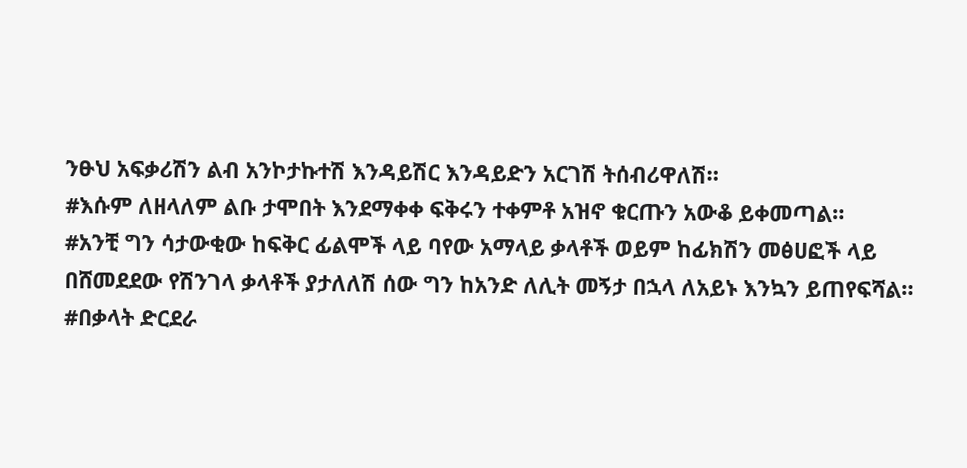ንፁህ አፍቃሪሽን ልብ አንኮታኩተሽ እንዳይሽር እንዳይድን አርገሽ ትሰብሪዋለሽ።
#እሱም ለዘላለም ልቡ ታሞበት እንደማቀቀ ፍቅሩን ተቀምቶ አዝኖ ቁርጡን አውቆ ይቀመጣል።
#አንቺ ግን ሳታውቂው ከፍቅር ፊልሞች ላይ ባየው አማላይ ቃላቶች ወይም ከፊክሽን መፅሀፎች ላይ በሸመደደው የሽንገላ ቃላቶች ያታለለሽ ሰው ግን ከአንድ ለሊት መኝታ በኋላ ለአይኑ እንኳን ይጠየፍሻል።
#በቃላት ድርደራ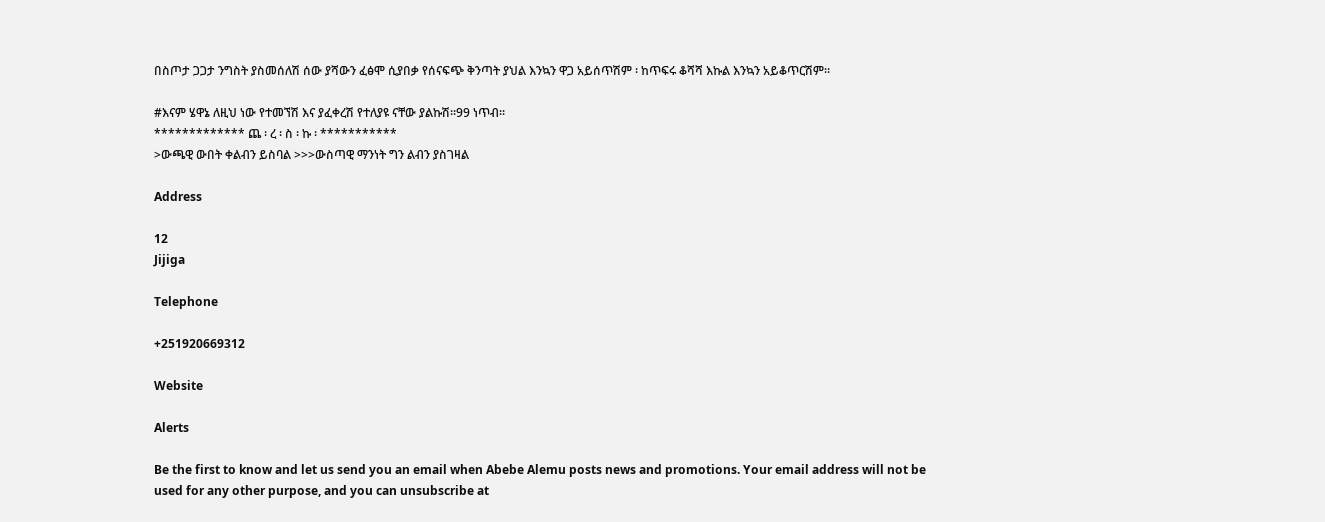በስጦታ ጋጋታ ንግስት ያስመሰለሽ ሰው ያሻውን ፈፅሞ ሲያበቃ የሰናፍጭ ቅንጣት ያህል እንኳን ዋጋ አይሰጥሽም ፡ ከጥፍሩ ቆሻሻ እኩል እንኳን አይቆጥርሽም።

#እናም ሄዋኔ ለዚህ ነው የተመኘሽ እና ያፈቀረሽ የተለያዩ ናቸው ያልኩሽ።99 ነጥብ።
************* ጨ ፡ ረ ፡ ስ ፡ ኩ ፡ ***********
>ውጫዊ ውበት ቀልብን ይስባል >>>ውስጣዊ ማንነት ግን ልብን ያስገዛል

Address

12
Jijiga

Telephone

+251920669312

Website

Alerts

Be the first to know and let us send you an email when Abebe Alemu posts news and promotions. Your email address will not be used for any other purpose, and you can unsubscribe at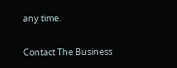any time.

Contact The Business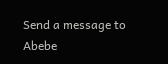Send a message to Abebe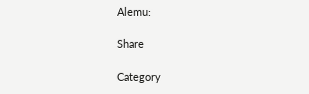Alemu:

Share

Category